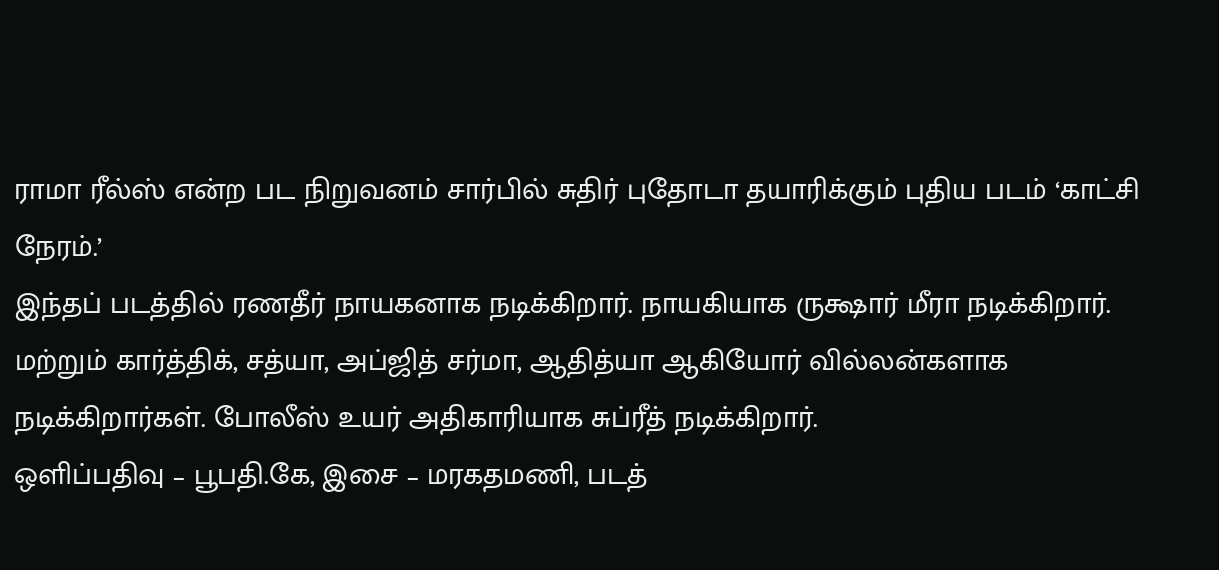ராமா ரீல்ஸ் என்ற பட நிறுவனம் சார்பில் சுதிர் புதோடா தயாரிக்கும் புதிய படம் ‘காட்சி நேரம்.’
இந்தப் படத்தில் ரணதீர் நாயகனாக நடிக்கிறார். நாயகியாக ருக்ஷார் மீரா நடிக்கிறார். மற்றும் கார்த்திக், சத்யா, அப்ஜித் சர்மா, ஆதித்யா ஆகியோர் வில்லன்களாக நடிக்கிறார்கள். போலீஸ் உயர் அதிகாரியாக சுப்ரீத் நடிக்கிறார்.
ஒளிப்பதிவு – பூபதி.கே, இசை – மரகதமணி, படத்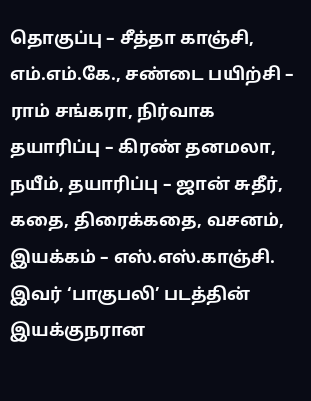தொகுப்பு – சீத்தா காஞ்சி, எம்.எம்.கே., சண்டை பயிற்சி – ராம் சங்கரா, நிர்வாக தயாரிப்பு – கிரண் தனமலா, நயீம், தயாரிப்பு – ஜான் சுதீர், கதை, திரைக்கதை, வசனம், இயக்கம் – எஸ்.எஸ்.காஞ்சி.
இவர் ‘பாகுபலி’ படத்தின் இயக்குநரான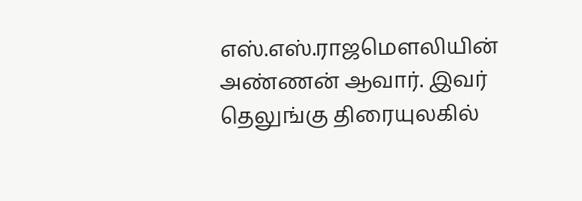எஸ்.எஸ்.ராஜமௌலியின் அண்ணன் ஆவார். இவர் தெலுங்கு திரையுலகில்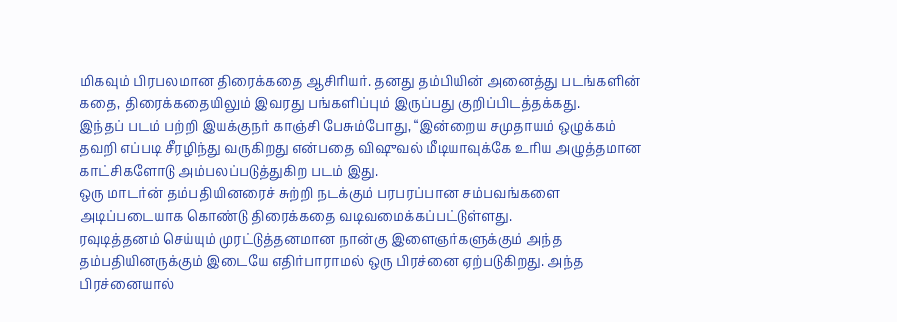மிகவும் பிரபலமான திரைக்கதை ஆசிரியர். தனது தம்பியின் அனைத்து படங்களின் கதை, திரைக்கதையிலும் இவரது பங்களிப்பும் இருப்பது குறிப்பிடத்தக்கது.
இந்தப் படம் பற்றி இயக்குநர் காஞ்சி பேசும்போது, “இன்றைய சமுதாயம் ஒழுக்கம் தவறி எப்படி சீரழிந்து வருகிறது என்பதை விஷுவல் மீடியாவுக்கே உரிய அழுத்தமான காட்சிகளோடு அம்பலப்படுத்துகிற படம் இது.
ஒரு மாடர்ன் தம்பதியினரைச் சுற்றி நடக்கும் பரபரப்பான சம்பவங்களை அடிப்படையாக கொண்டு திரைக்கதை வடிவமைக்கப்பட்டுள்ளது.
ரவுடித்தனம் செய்யும் முரட்டுத்தனமான நான்கு இளைஞர்களுக்கும் அந்த தம்பதியினருக்கும் இடையே எதிர்பாராமல் ஒரு பிரச்னை ஏற்படுகிறது. அந்த பிரச்னையால்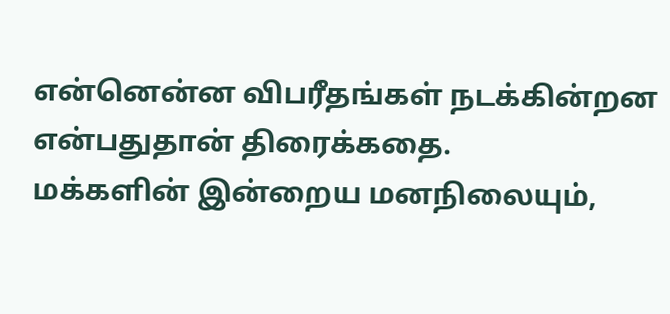என்னென்ன விபரீதங்கள் நடக்கின்றன என்பதுதான் திரைக்கதை.
மக்களின் இன்றைய மனநிலையும்,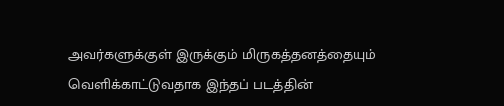அவர்களுக்குள் இருக்கும் மிருகத்தனத்தையும் வெளிக்காட்டுவதாக இந்தப் படத்தின்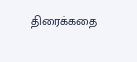திரைக்கதை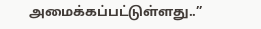அமைக்கப்பட்டுள்ளது..”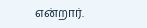என்றார்.